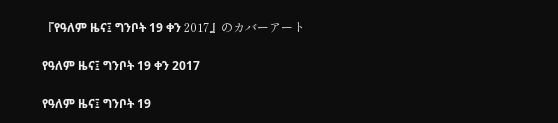『የዓለም ዜና፤ ግንቦት 19 ቀን 2017』のカバーアート

የዓለም ዜና፤ ግንቦት 19 ቀን 2017

የዓለም ዜና፤ ግንቦት 19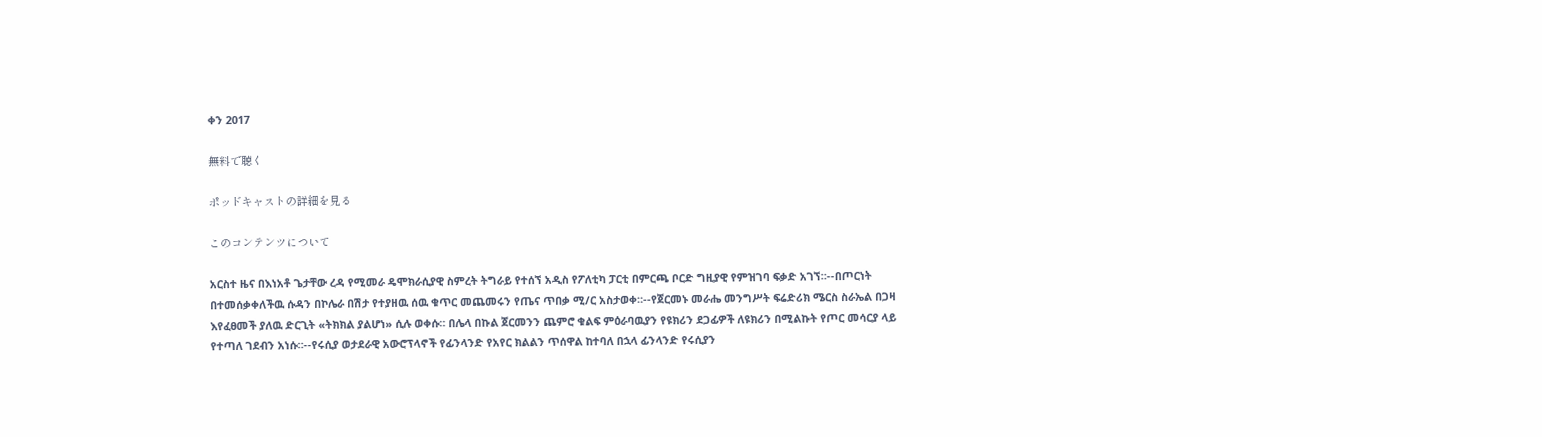ቀን 2017

無料で聴く

ポッドキャストの詳細を見る

このコンテンツについて

አርስተ ዜና በእነአቶ ጌታቸው ረዳ የሚመራ ዴሞክራሲያዊ ስምረት ትግራይ የተሰኘ አዲስ የፖለቲካ ፓርቲ በምርጫ ቦርድ ግዚያዊ የምዝገባ ፍቃድ አገኘ።--በጦርነት በተመሰቃቀለችዉ ሱዳን በኮሌራ በሽታ የተያዘዉ ሰዉ ቁጥር መጨመሩን የጤና ጥበቃ ሚ/ር አስታወቀ።--የጀርመኑ መራሔ መንግሥት ፍሬድሪክ ሜርስ ስራኤል በጋዛ እየፈፀመች ያለዉ ድርጊት «ትክክል ያልሆነ» ሲሉ ወቀሱ። በሌላ በኩል ጀርመንን ጨምሮ ቁልፍ ምዕራባዉያን የዩክሪን ደጋፊዎች ለዩክሪን በሚልኩት የጦር መሳርያ ላይ የተጣለ ገደብን አነሱ።--የሩሲያ ወታደራዊ አውሮፕላኖች የፊንላንድ የአየር ክልልን ጥሰዋል ከተባለ በኋላ ፊንላንድ የሩሲያን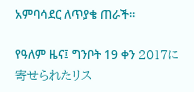አምባሳደር ለጥያቄ ጠራች።

የዓለም ዜና፤ ግንቦት 19 ቀን 2017に寄せられたリス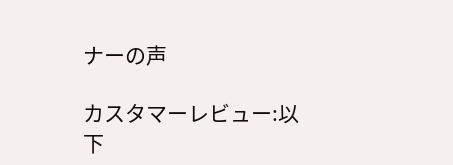ナーの声

カスタマーレビュー:以下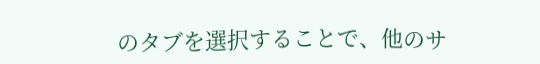のタブを選択することで、他のサ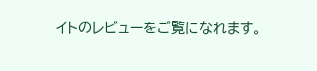イトのレビューをご覧になれます。